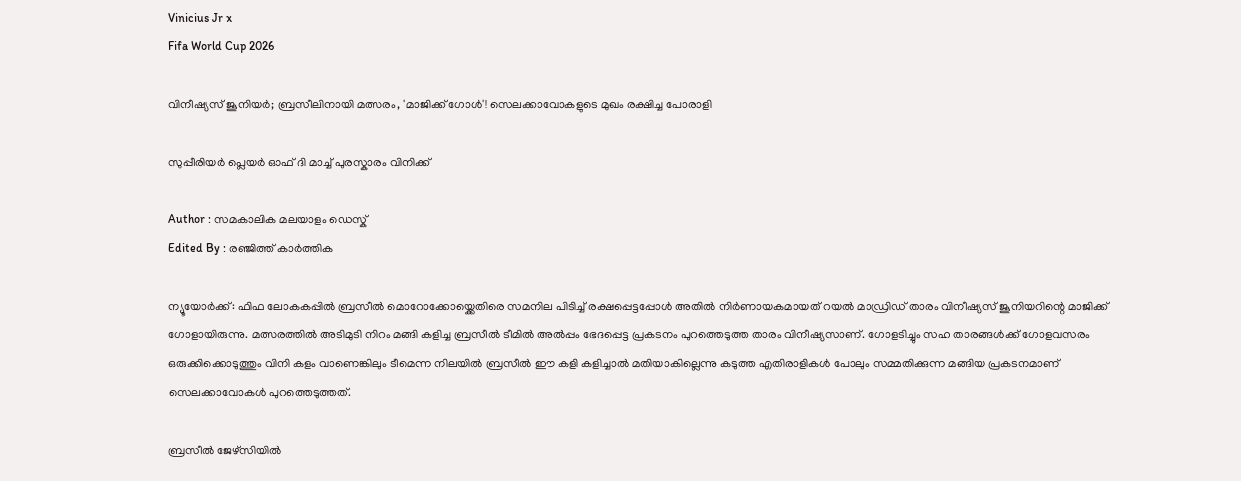Vinicius Jr x
Fifa World Cup 2026

വിനീഷ്യസ് ജൂനിയർ; ബ്രസീലിനായി മത്സരം, 'മാജിക്ക് ഗോൾ'! സെലക്കാവോകളുടെ മുഖം രക്ഷിച്ച പോരാളി

സുപ്പീരിയർ പ്ലെയർ ഓഫ് ദി മാച്ച് പുരസ്കാരം വിനിക്ക്

Author : സമകാലിക മലയാളം ഡെസ്ക്
Edited By : രഞ്ജിത്ത് കാർത്തിക

ന്യൂയോർക്ക്: ഫിഫ ലോകകപ്പിൽ ബ്രസീൽ മൊറോക്കോയ്ക്കെതിരെ സമനില പിടിച്ച് രക്ഷപ്പെട്ടപ്പോൾ അതിൽ നിർണായകമായത് റയൽ മാഡ്രിഡ് താരം വിനീഷ്യസ് ജൂനിയറിന്റെ മാജിക്ക് ഗോളായിരുന്നു. മത്സരത്തിൽ അടിമുടി നിറം മങ്ങി കളിച്ച ബ്രസീൽ ടീമിൽ അൽപ്പം ഭേദപ്പെട്ട പ്രകടനം പുറത്തെടുത്ത താരം വിനീഷ്യസാണ്. ഗോളടിച്ചും സഹ താരങ്ങൾക്ക് ഗോളവസരം ഒരുക്കിക്കൊടുത്തും വിനി കളം വാണെങ്കിലും ടീമെന്ന നിലയിൽ ബ്രസീൽ ഈ കളി കളിച്ചാൽ മതിയാകില്ലെന്നു കടുത്ത എതിരാളികൾ പോലും സമ്മതിക്കുന്ന മങ്ങിയ പ്രകടനമാണ് സെലക്കാവോകൾ പുറത്തെടുത്തത്.

ബ്രസീൽ ജേഴ്സിയിൽ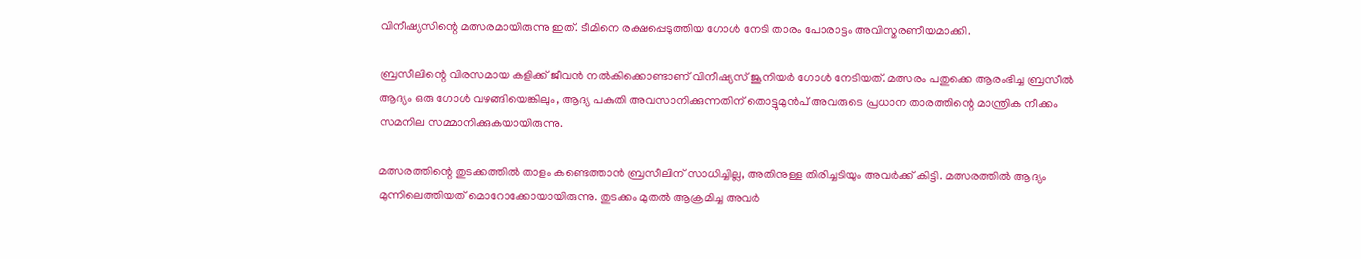വിനീഷ്യസിന്റെ മത്സരമായിരുന്നു ഇത്. ടീമിനെ രക്ഷപ്പെടുത്തിയ ഗോൾ നേടി താരം പോരാട്ടം അവിസ്മരണീയമാക്കി.

ബ്രസീലിന്റെ വിരസമായ കളിക്ക് ജീവൻ നൽകിക്കൊണ്ടാണ് വിനീഷ്യസ് ജൂനിയർ ഗോൾ നേടിയത്. മത്സരം പതുക്കെ ആരംഭിച്ച ബ്രസീൽ ആദ്യം ഒരു ഗോൾ വഴങ്ങിയെങ്കിലും, ആദ്യ പകുതി അവസാനിക്കുന്നതിന് തൊട്ടുമുൻപ് അവരുടെ പ്രധാന താരത്തിന്റെ മാന്ത്രിക നീക്കം സമനില സമ്മാനിക്കുകയായിരുന്നു.

മത്സരത്തിന്റെ തുടക്കത്തിൽ താളം കണ്ടെത്താൻ ബ്രസീലിന് സാധിച്ചില്ല, അതിനുള്ള തിരിച്ചടിയും അവർക്ക് കിട്ടി. മത്സരത്തിൽ ആദ്യം മുന്നിലെത്തിയത് മൊറോക്കോയായിരുന്നു. തുടക്കം മുതൽ ആക്രമിച്ച അവർ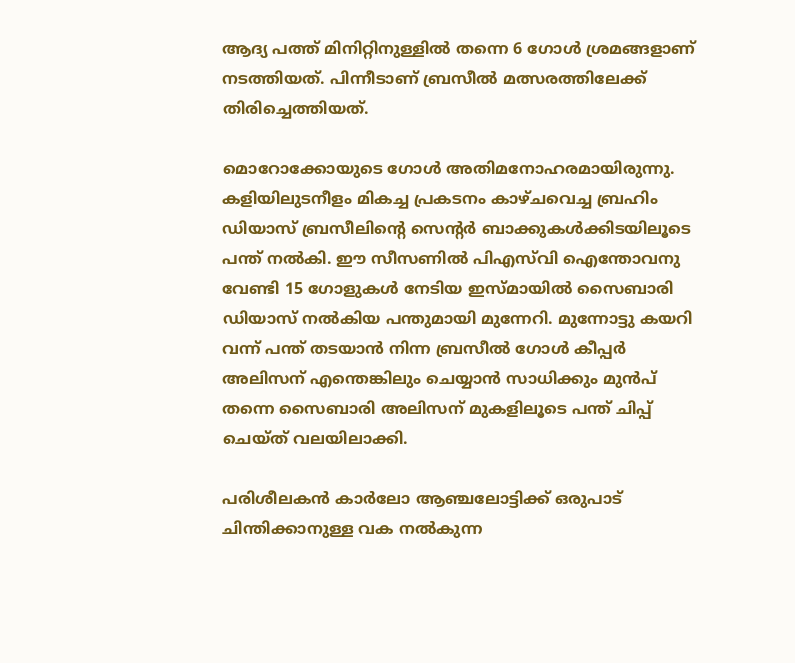ആദ്യ പത്ത് മിനിറ്റിനുള്ളിൽ തന്നെ 6 ഗോൾ ശ്രമങ്ങളാണ് നടത്തിയത്. പിന്നീടാണ് ബ്രസീൽ മത്സരത്തിലേക്ക് തിരിച്ചെത്തിയത്.

മൊറോക്കോയുടെ ഗോൾ അതിമനോഹരമായിരുന്നു. കളിയിലുടനീളം മികച്ച പ്രകടനം കാഴ്ചവെച്ച ബ്രഹിം ഡിയാസ് ബ്രസീലിന്റെ സെന്റർ ബാക്കുകൾക്കിടയിലൂടെ പന്ത് നൽകി. ഈ സീസണിൽ പിഎസ്‍വി ഐന്തോവനു വേണ്ടി 15 ഗോളുകൾ നേടിയ ഇസ്മായിൽ സൈബാരി ഡിയാസ് നൽകിയ പന്തുമായി മുന്നേറി. മുന്നോട്ടു കയറി വന്ന് പന്ത് തടയാൻ നിന്ന ബ്രസീൽ ഗോൾ കീപ്പർ അലിസന് എന്തെങ്കിലും ചെയ്യാൻ സാധിക്കും മുൻപ് തന്നെ സൈബാരി അലിസന് മുകളിലൂടെ പന്ത് ചിപ്പ് ചെയ്ത് വലയിലാക്കി.

പരിശീലകൻ കാർലോ ആഞ്ചലോട്ടിക്ക് ഒരുപാട് ചിന്തിക്കാനുള്ള വക നൽകുന്ന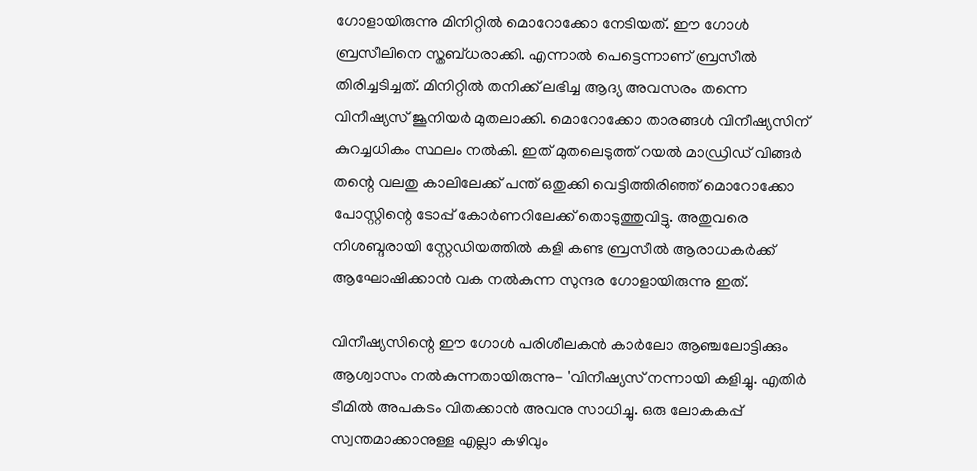ഗോളായിരുന്നു മിനിറ്റിൽ മൊറോക്കോ നേടിയത്. ഈ ഗോൾ ബ്രസീലിനെ സ്തബ്ധരാക്കി. എന്നാൽ പെട്ടെന്നാണ് ബ്രസീൽ തിരിച്ചടിച്ചത്. മിനിറ്റിൽ തനിക്ക് ലഭിച്ച ആദ്യ അവസരം തന്നെ വിനീഷ്യസ് ജൂനിയർ മുതലാക്കി. മൊറോക്കോ താരങ്ങൾ വിനീഷ്യസിന് കുറച്ചധികം സ്ഥലം നൽകി. ഇത് മുതലെടുത്ത് റയൽ മാഡ്രിഡ് വിങ്ങർ തന്റെ വലതു കാലിലേക്ക് പന്ത് ഒതുക്കി വെട്ടിത്തിരിഞ്ഞ് മൊറോക്കോ പോസ്റ്റിന്റെ ടോപ്പ് കോർണറിലേക്ക് തൊടുത്തുവിട്ടു. അതുവരെ നിശബ്ദരായി സ്റ്റേഡിയത്തിൽ കളി കണ്ട ബ്രസീൽ ആരാധകർക്ക് ആഘോഷിക്കാൻ വക നൽകുന്ന സുന്ദര ഗോളായിരുന്നു ഇത്.

വിനീഷ്യസിന്റെ ഈ ഗോൾ പരിശീലകൻ കാർലോ ആഞ്ചലോട്ടിക്കും ആശ്വാസം നൽകുന്നതായിരുന്നു- 'വിനീഷ്യസ് നന്നായി കളിച്ചു. എതിർ ടീമിൽ അപകടം വിതക്കാൻ അവനു സാധിച്ചു. ഒരു ലോകകപ്പ് സ്വന്തമാക്കാനുള്ള എല്ലാ കഴിവും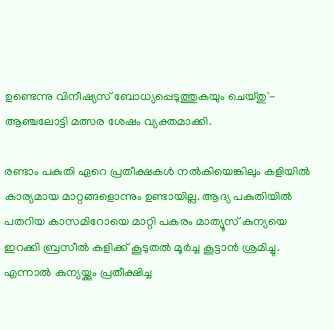ഉണ്ടെന്നു വിനീഷ്യസ് ബോധ്യപ്പെടുത്തുകയും ചെയ്തു'- ആഞ്ചലോട്ടി മത്സര ശേഷം വ്യക്തമാക്കി.

രണ്ടാം പകുതി ഏറെ പ്രതീക്ഷകൾ നൽകിയെങ്കിലും കളിയിൽ കാര്യമായ മാറ്റങ്ങളൊന്നും ഉണ്ടായില്ല. ആദ്യ പകുതിയിൽ പതറിയ കാസമിറോയെ മാറ്റി പകരം മാത്യൂസ് കുന്യയെ ഇറക്കി ബ്രസീൽ കളിക്ക് കൂടുതൽ മൂർച്ച കൂട്ടാൻ ശ്രമിച്ചു. എന്നാൽ കുന്യയ്ക്കും പ്രതീക്ഷിച്ച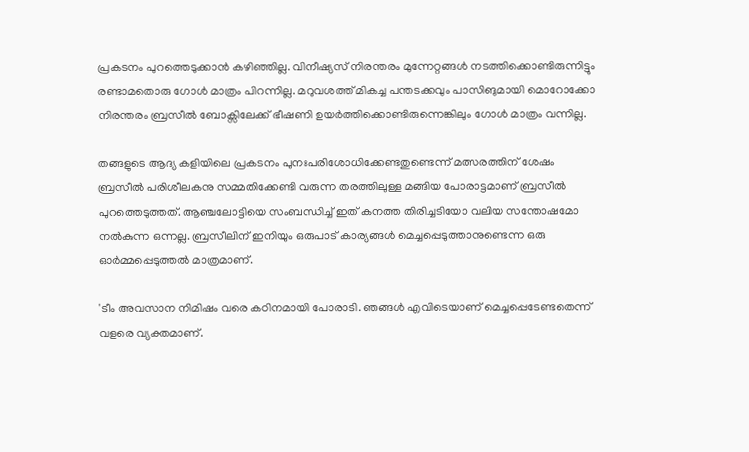പ്രകടനം പുറത്തെടുക്കാൻ കഴിഞ്ഞില്ല. വിനീഷ്യസ് നിരന്തരം മുന്നേറ്റങ്ങൾ നടത്തിക്കൊണ്ടിരുന്നിട്ടും രണ്ടാമതൊരു ഗോൾ മാത്രം പിറന്നില്ല. മറുവശത്ത് മികച്ച പന്തടക്കവും പാസിങുമായി മൊറോക്കോ നിരന്തരം ബ്രസീൽ ബോക്സിലേക്ക് ഭീഷണി ഉയർത്തിക്കൊണ്ടിരുന്നെങ്കിലും ഗോൾ മാത്രം വന്നില്ല.

തങ്ങളുടെ ആദ്യ കളിയിലെ പ്രകടനം പുനഃപരിശോധിക്കേണ്ടതുണ്ടെന്ന് മത്സരത്തിന് ശേഷം ബ്രസീൽ പരിശീലകനു സമ്മതിക്കേണ്ടി വരുന്ന തരത്തിലുള്ള മങ്ങിയ പോരാട്ടമാണ് ബ്രസീൽ പുറത്തെടുത്തത്. ആഞ്ചലോട്ടിയെ സംബന്ധിച്ച് ഇത് കനത്ത തിരിച്ചടിയോ വലിയ സന്തോഷമോ നൽകുന്ന ഒന്നല്ല. ബ്രസീലിന് ഇനിയും ഒരുപാട് കാര്യങ്ങൾ മെച്ചപ്പെടുത്താനുണ്ടെന്ന ഒരു ഓർമ്മപ്പെടുത്തൽ മാത്രമാണ്.

'ടീം അവസാന നിമിഷം വരെ കഠിനമായി പോരാടി. ഞങ്ങൾ എവിടെയാണ് മെച്ചപ്പെടേണ്ടതെന്ന് വളരെ വ്യക്തമാണ്.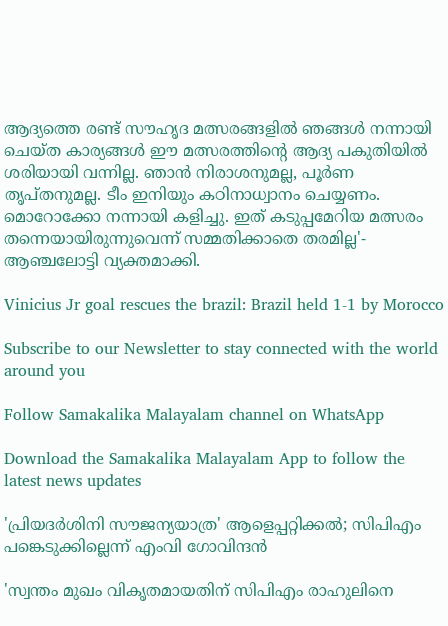ആദ്യത്തെ രണ്ട് സൗഹൃദ മത്സരങ്ങളിൽ ഞങ്ങൾ നന്നായി ചെയ്ത കാര്യങ്ങൾ ഈ മത്സരത്തിന്റെ ആദ്യ പകുതിയിൽ ശരിയായി വന്നില്ല. ഞാൻ നിരാശനുമല്ല, പൂർണ തൃപ്തനുമല്ല. ടീം ഇനിയും കഠിനാധ്വാനം ചെയ്യണം. മൊറോക്കോ നന്നായി കളിച്ചു. ഇത് കടുപ്പമേറിയ മത്സരം തന്നെയായിരുന്നുവെന്ന് സമ്മതിക്കാതെ തരമില്ല'- ആഞ്ചലോട്ടി വ്യക്തമാക്കി.

Vinicius Jr goal rescues the brazil: Brazil held 1-1 by Morocco

Subscribe to our Newsletter to stay connected with the world around you

Follow Samakalika Malayalam channel on WhatsApp

Download the Samakalika Malayalam App to follow the latest news updates

'പ്രിയദര്‍ശിനി സൗജന്യയാത്ര' ആളെപ്പറ്റിക്കല്‍; സിപിഎം പങ്കെടുക്കില്ലെന്ന് എംവി ഗോവിന്ദന്‍

'സ്വന്തം മുഖം വികൃതമായതിന് സിപിഎം രാഹുലിനെ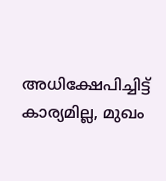അധിക്ഷേപിച്ചിട്ട് കാര്യമില്ല, മുഖം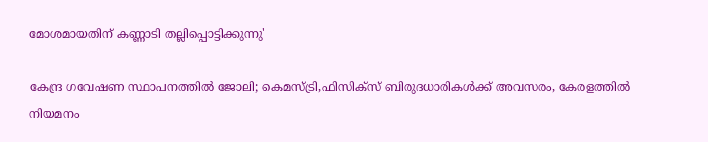മോശമായതിന് കണ്ണാടി തല്ലിപ്പൊട്ടിക്കുന്നു'

കേന്ദ്ര ഗവേഷണ സ്ഥാപനത്തിൽ ജോലി; കെമസ്ട്രി,ഫിസിക്സ് ബിരുദധാരികൾക്ക് അവസരം, കേരളത്തിൽ നിയമനം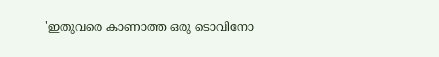'ഇതുവരെ കാണാത്ത ഒരു ടൊവിനോ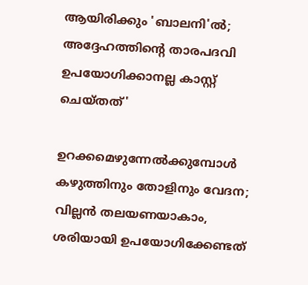ആയിരിക്കും 'ബാലനി'ൽ; അദ്ദേഹത്തിന്റെ താരപദവി ഉപയോഗിക്കാനല്ല കാസ്റ്റ് ചെയ്തത്'

ഉറക്കമെഴുന്നേൽക്കുമ്പോൾ കഴുത്തിനും തോളിനും വേദന; വില്ലൻ തലയണയാകാം, ശരിയായി ഉപയോഗിക്കേണ്ടത്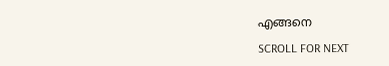എങ്ങനെ

SCROLL FOR NEXT